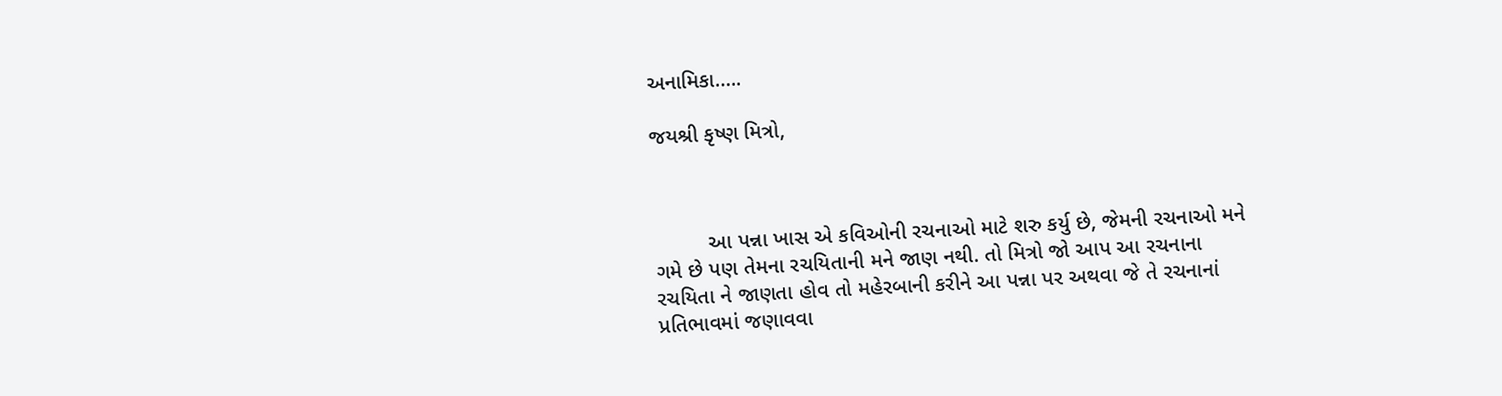અનામિકા…..

જયશ્રી કૃષ્ણ મિત્રો,



         આ પન્ના ખાસ એ કવિઓની રચનાઓ માટે શરુ કર્યુ છે, જેમની રચનાઓ મને ગમે છે પણ તેમના રચયિતાની મને જાણ નથી. તો મિત્રો જો આપ આ રચનાના રચયિતા ને જાણતા હોવ તો મહેરબાની કરીને આ પન્ના પર અથવા જે તે રચનાનાં પ્રતિભાવમાં જણાવવા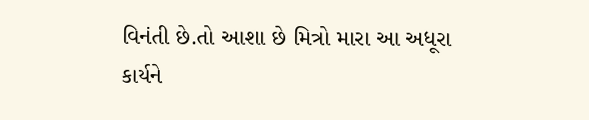વિનંતી છે.તો આશા છે મિત્રો મારા આ અધૂરા કાર્યને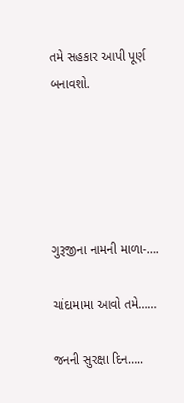તમે સહકાર આપી પૂર્ણ બનાવશો.





ગુરૂજીના નામની માળા-….

ચાંદામામા આવો તમે……

જનની સુરક્ષા દિન…..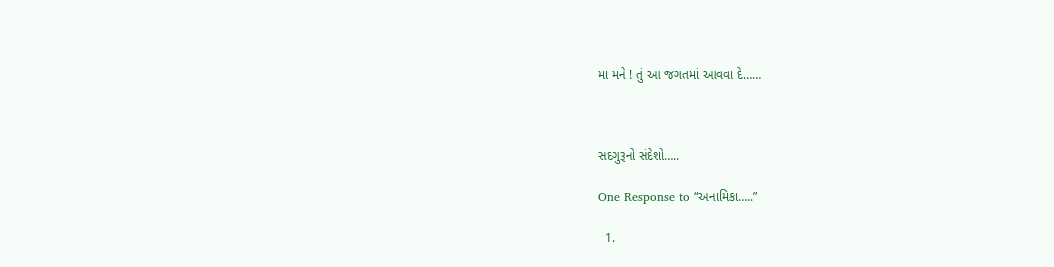મા મને ! તું આ જગતમાં આવવા દે……



સદગુરૂનો સંદેશો…..

One Response to “અનામિકા…..”

  1.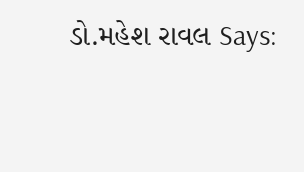ડો.મહેશ રાવલ Says: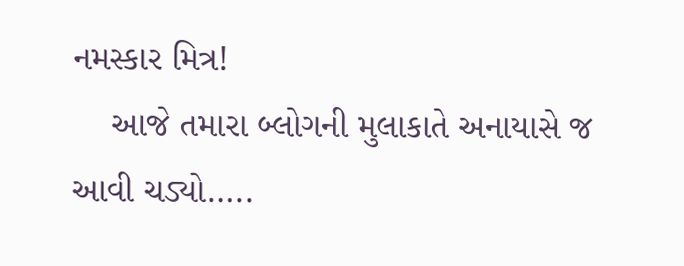નમસ્કાર મિત્ર!
    આજે તમારા બ્લોગની મુલાકાતે અનાયાસે જ આવી ચડ્યો…..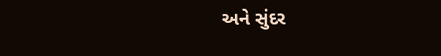અને સુંદર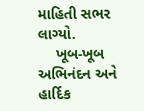માહિતી સભર લાગ્યો.
    ખૂબ-ખૂબ અભિનંદન અને હાર્દિક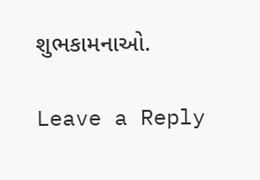શુભકામનાઓ.

Leave a Reply